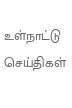உள்நாட்டு செய்திகள்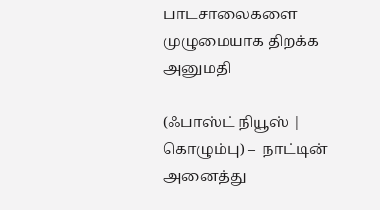பாடசாலைகளை முழுமையாக திறக்க அனுமதி

(ஃபாஸ்ட் நியூஸ் | கொழும்பு) –  நாட்டின் அனைத்து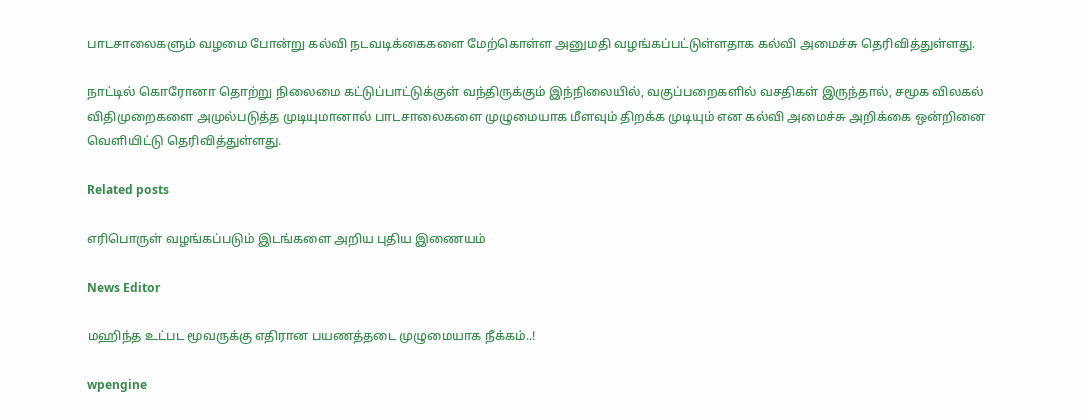பாடசாலைகளும் வழமை போன்று கல்வி நடவடிக்கைகளை மேற்கொள்ள அனுமதி வழங்கப்பட்டுள்ளதாக கல்வி அமைச்சு தெரிவித்துள்ளது.

நாட்டில் கொரோனா தொற்று நிலைமை கட்டுப்பாட்டுக்குள் வந்திருக்கும் இந்நிலையில், வகுப்பறைகளில் வசதிகள் இருந்தால், சமூக விலகல் விதிமுறைகளை அமுல்படுத்த முடியுமானால் பாடசாலைகளை முழுமையாக மீளவும் திறக்க முடியும் என கல்வி அமைச்சு அறிக்கை ஒன்றினை வெளியிட்டு தெரிவித்துள்ளது.

Related posts

எரிபொருள் வழங்கப்படும் இடங்களை அறிய புதிய இணையம்

News Editor

மஹிந்த உட்பட மூவருக்கு எதிரான பயணத்தடை முழுமையாக நீக்கம்..!

wpengine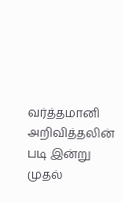வர்த்தமானி அறிவித்தலின் படி இன்று முதல்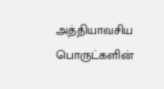அத்தியாவசிய பொருட்களின்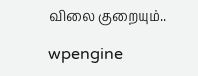விலை குறையும்..

wpengine